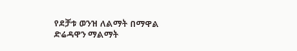የደቻቱ ወንዝ ለልማት በማዋል ድሬዳዋን ማልማት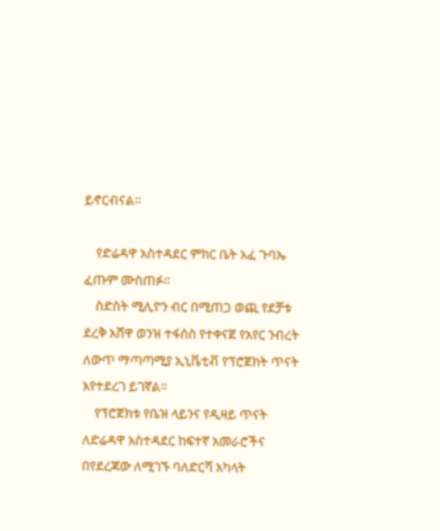ይኖርብናል።

    የድሬዳዋ አስተዳደር ምክር ቤት አፈ ጉባኤ ፈጡም ሙስጠፉ።
    ስድስት ሚሊዮን ብር በሚጠጋ ወጪ የደቻቱ ደረቅ አሸዋ ወንዝ ተፋሰስ የተቀናጀ የአየር ንብረት ለውጥ ማጣጣሚያ ኢኒቬቲቭ የፕሮጀክት ጥናት እየተደረገ ይገኛል፡፡
    የፕሮጀክቱ የቤዝ ላይንና የዲዛይ ጥናት ለድሬዳዋ አስተዳደር ከፍተኛ አመራሮችና በየደረጃው ለሚገኙ ባለድርሻ አካላት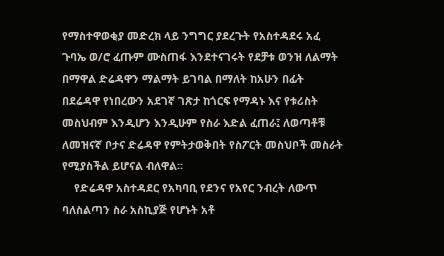የማስተዋወቂያ መድረክ ላይ ንግግር ያደረጉት የአስተዳደሩ አፈ ጉባኤ ወ/ሮ ፈጡም ሙስጠፋ እንደተናገሩት የደቻቱ ወንዝ ለልማት በማዋል ድሬዳዋን ማልማት ይገባል በማለት ከአሁን በፊት በደሬዳዋ የነበረውን አደገኛ ገጽታ ከጎርፍ የማዳኑ እና የቱሪስት መስህብም እንዲሆን እንዲሁም የስራ እድል ፈጠራ፤ ለወጣቶቹ ለመዝናኛ ቦታና ድሬዳዋ የምትታወቅበት የስፖርት መስህቦች መስራት የሚያስችል ይሆናል ብለዋል፡፡
    የድሬዳዋ አስተዳደር የአካባቢ የደንና የአየር ንብረት ለውጥ ባለስልጣን ስራ አስኪያጅ የሆኑት አቶ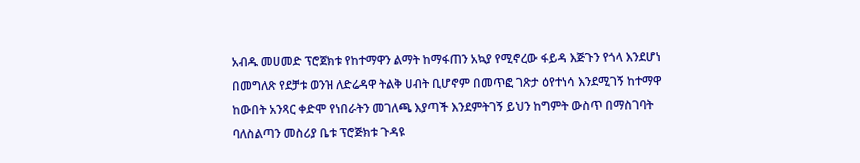አብዱ መሀመድ ፕሮጀክቱ የከተማዋን ልማት ከማፋጠን አኳያ የሚኖረው ፋይዳ እጅጉን የጎላ እንደሆነ በመግለጽ የደቻቱ ወንዝ ለድሬዳዋ ትልቅ ሀብት ቢሆኖም በመጥፎ ገጽታ ዕየተነሳ እንደሚገኝ ከተማዋ ከውበት አንጻር ቀድሞ የነበራትን መገለጫ እያጣች እንደምትገኝ ይህን ከግምት ውስጥ በማስገባት ባለስልጣን መስሪያ ቤቱ ፕሮጅክቱ ጉዳዩ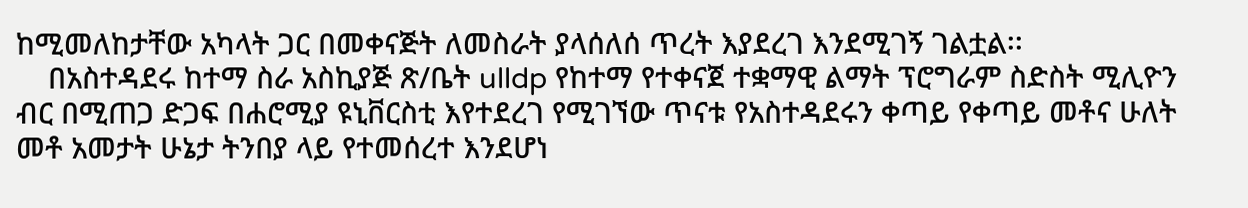ከሚመለከታቸው አካላት ጋር በመቀናጅት ለመስራት ያላሰለሰ ጥረት እያደረገ እንደሚገኝ ገልቷል፡፡
    በአስተዳደሩ ከተማ ስራ አስኪያጅ ጽ/ቤት ulldp የከተማ የተቀናጀ ተቋማዊ ልማት ፕሮግራም ስድስት ሚሊዮን ብር በሚጠጋ ድጋፍ በሐሮሚያ ዩኒቨርስቲ እየተደረገ የሚገኘው ጥናቱ የአስተዳደሩን ቀጣይ የቀጣይ መቶና ሁለት መቶ አመታት ሁኔታ ትንበያ ላይ የተመሰረተ እንደሆነ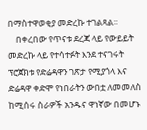በማስተዋወቂያ መድረኩ ተገልጻል፡፡
    በቀረበው የጥናቱ ደረጃ ላይ የውይይት መድረኩ ላይ የተሳተፉት እንደ ተናገሩት ፕሮጀክቱ የድሬዳዋን ገጽታ የሚያጎላ እና ድሬዳዋ ቀድሞ የነበራትን ውበቷ ለመመለስ ከሚሰሩ ስራዎች አንዱና ዋነኛው በመሆኑ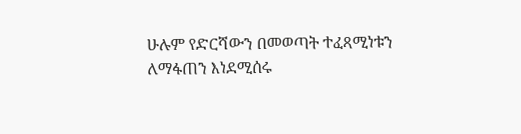ሁሉም የድርሻውን በመወጣት ተፈጻሚነቱን ለማፋጠን እነደሚሰሩ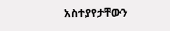አስተያየታቸውን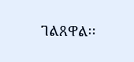ገልጸዋል፡፡